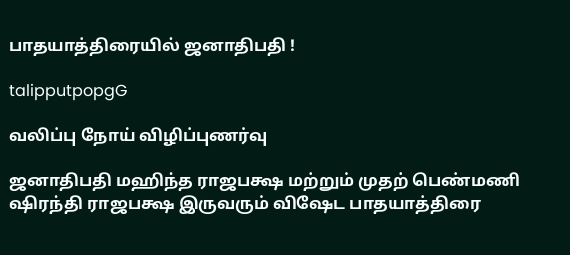பாதயாத்திரையில் ஜனாதிபதி !

talipputpopgG

வலிப்பு நோய் விழிப்புணர்வு

ஜனாதிபதி மஹிந்த ராஜபக்ஷ மற்றும் முதற் பெண்மணி ஷிரந்தி ராஜபக்ஷ இருவரும் விஷேட பாதயாத்திரை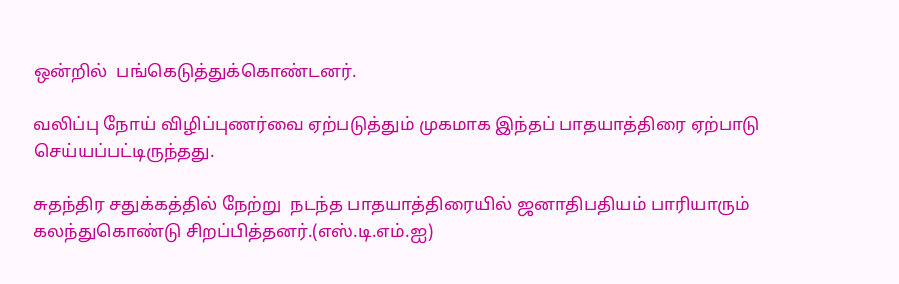ஒன்றில்  பங்கெடுத்துக்கொண்டனர்.

வலிப்பு நோய் விழிப்புணர்வை ஏற்படுத்தும் முகமாக இந்தப் பாதயாத்திரை ஏற்பாடு செய்யப்பட்டிருந்தது.

சுதந்திர சதுக்கத்தில் நேற்று  நடந்த பாதயாத்திரையில் ஜனாதிபதியம் பாரியாரும் கலந்துகொண்டு சிறப்பித்தனர்.(எஸ்.டி.எம்.ஐ)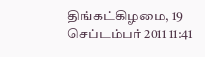திங்கட்கிழமை, 19 செப்டம்பர் 2011 11:41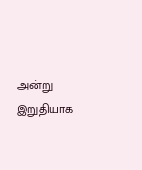அன்று இறுதியாக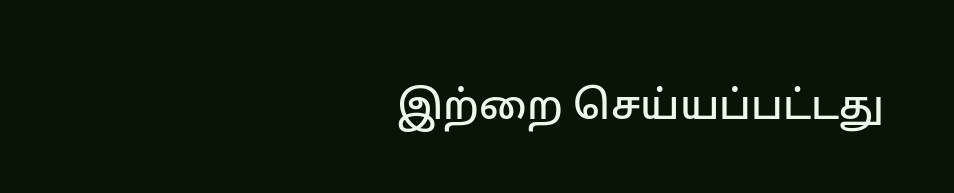இற்றை செய்யப்பட்டது